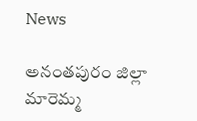News

అనంతపురం జిల్లా మారెమ్మ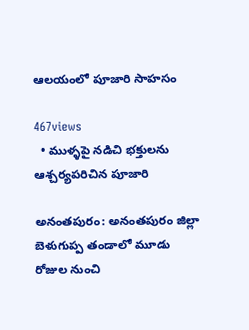ఆలయంలో పూజారి సాహసం

467views
  • ముళ్ళ‌పై నడిచి భ‌క్తుల‌ను ఆశ్చర్యపరిచిన పూజారి

అనంతపురం: అనంతపురం జిల్లా బెళుగుప్ప తండాలో మూడు రోజుల నుంచి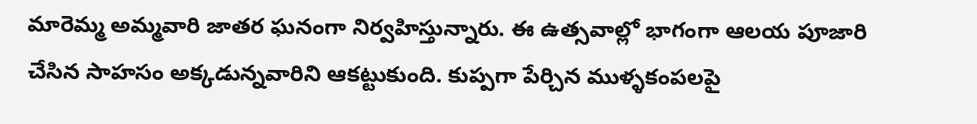మారెమ్మ అమ్మవారి జాతర ఘనంగా నిర్వహిస్తున్నారు. ఈ ఉత్సవాల్లో భాగంగా ఆలయ పూజారి చేసిన సాహసం అక్కడున్నవారిని ఆకట్టుకుంది. కుప్పగా పేర్చిన ముళ్ళ‌కంపలపై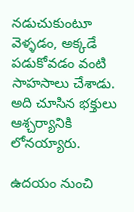నడుచుకుంటూ వెళ్ళ‌డం, అక్కడే పడుకోవడం వంటి సాహసాలు చేశాడు. అది చూసిన భక్తులు ఆశ్చర్యానికి లోనయ్యారు.

ఉదయం నుంచి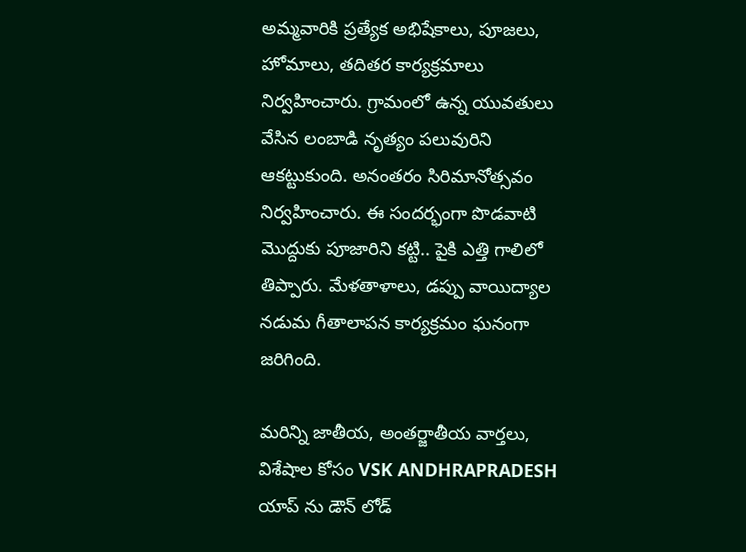అమ్మవారికి ప్రత్యేక అభిషేకాలు, పూజలు, హోమాలు, తదితర కార్యక్రమాలు నిర్వహించారు. గ్రామంలో ఉన్న యువతులు వేసిన లంబాడి నృత్యం పలువురిని ఆకట్టుకుంది. అనంతరం సిరిమానోత్సవం నిర్వహించారు. ఈ సందర్భంగా పొడవాటి మొద్దుకు పూజారిని కట్టి.. పైకి ఎత్తి గాలిలో తిప్పారు. మేళతాళాలు, డప్పు వాయిద్యాల నడుమ గీతాలాపన కార్యక్రమం ఘనంగా జరిగింది.

మరిన్ని జాతీయ, అంతర్జాతీయ వార్తలు, విశేషాల కోసం VSK ANDHRAPRADESH యాప్ ను డౌన్ లోడ్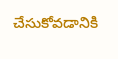చేసుకోవడానికి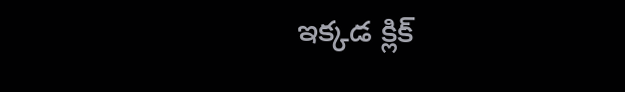ఇక్కడ క్లిక్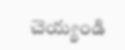చెయ్యండి